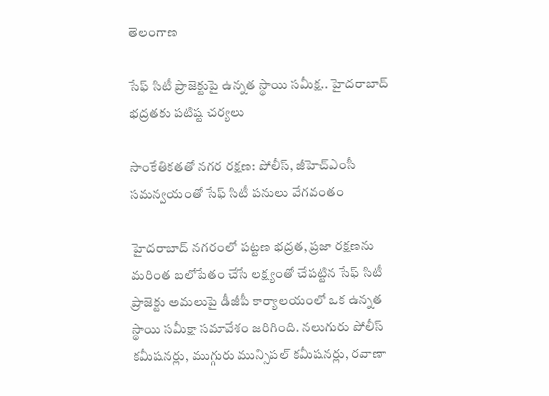తెలంగాణ

సేఫ్ సిటీ ప్రాజెక్టుపై ఉన్నత స్థాయి సమీక్ష.. హైదరాబాద్ భద్రతకు పటిష్ట చర్యలు

సాంకేతికతతో నగర రక్షణ: పోలీస్, జీహెచ్ఎంసీ సమన్వయంతో సేఫ్ సిటీ పనులు వేగవంతం

హైదరాబాద్ నగరంలో పట్టణ భద్రత, ప్రజా రక్షణను మరింత బలోపేతం చేసే లక్ష్యంతో చేపట్టిన సేఫ్ సిటీ ప్రాజెక్టు అమలుపై డీజీపీ కార్యాలయంలో ఒక ఉన్నత స్థాయి సమీక్షా సమావేశం జరిగింది. నలుగురు పోలీస్ కమీషనర్లు, ముగ్గురు మున్సిపల్ కమీషనర్లు, రవాణా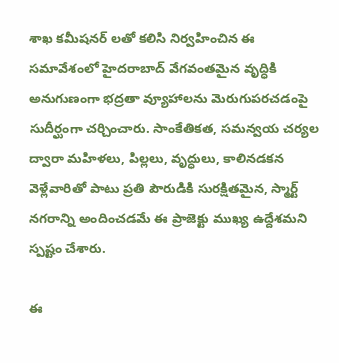శాఖ కమీషనర్ లతో కలిసి నిర్వహించిన ఈ సమావేశంలో హైదరాబాద్ వేగవంతమైన వృద్ధికి అనుగుణంగా భద్రతా వ్యూహాలను మెరుగుపరచడంపై సుదీర్ఘంగా చర్చించారు. సాంకేతికత, సమన్వయ చర్యల ద్వారా మహిళలు, పిల్లలు, వృద్ధులు, కాలినడకన వెళ్లేవారితో పాటు ప్రతి పౌరుడికి సురక్షితమైన, స్మార్ట్ నగరాన్ని అందించడమే ఈ ప్రాజెక్టు ముఖ్య ఉద్దేశమని స్పష్టం చేశారు.

ఈ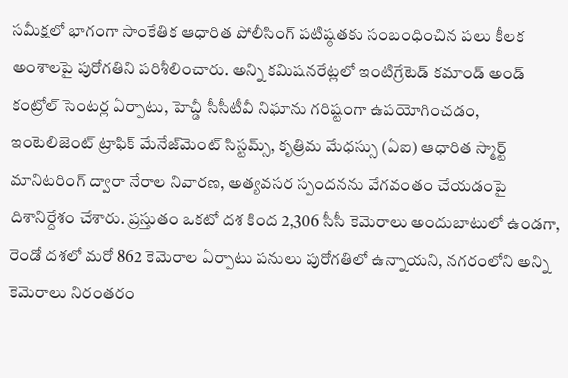సమీక్షలో భాగంగా సాంకేతిక ఆధారిత పోలీసింగ్ పటిష్ఠతకు సంబంధించిన పలు కీలక అంశాలపై పురోగతిని పరిశీలించారు. అన్ని కమిషనరేట్లలో ఇంటిగ్రేటెడ్ కమాండ్ అండ్ కంట్రోల్ సెంటర్ల ఏర్పాటు, హెచ్డీ సీసీటీవీ నిఘాను గరిష్టంగా ఉపయోగించడం, ఇంటెలిజెంట్ ట్రాఫిక్ మేనేజ్‌మెంట్ సిస్టమ్స్, కృత్రిమ మేధస్సు (ఏఐ) ఆధారిత స్మార్ట్ మానిటరింగ్ ద్వారా నేరాల నివారణ, అత్యవసర స్పందనను వేగవంతం చేయడంపై దిశానిర్దేశం చేశారు. ప్రస్తుతం ఒకటో దశ కింద 2,306 సీసీ కెమెరాలు అందుబాటులో ఉండగా, రెండో దశలో మరో 862 కెమెరాల ఏర్పాటు పనులు పురోగతిలో ఉన్నాయని, నగరంలోని అన్ని కెమెరాలు నిరంతరం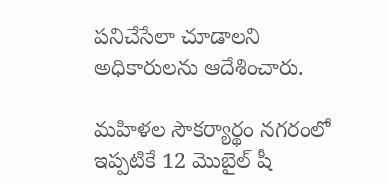పనిచేసేలా చూడాలని అధికారులను ఆదేశించారు.

మహిళల సౌకర్యార్థం నగరంలో ఇప్పటికే 12 మొబైల్ షీ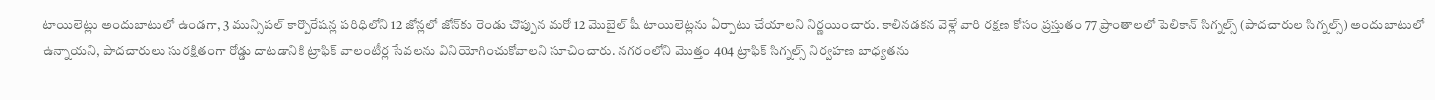టాయిలెట్లు అందుబాటులో ఉండగా, 3 మున్సిపల్ కార్పొరేషన్ల పరిధిలోని 12 జోన్లలో జోన్‌కు రెండు చొప్పున మరో 12 మొబైల్ షీ టాయిలెట్లను ఏర్పాటు చేయాలని నిర్ణయించారు. కాలినడకన వెళ్లే వారి రక్షణ కోసం ప్రస్తుతం 77 ప్రాంతాలలో పెలికాన్ సిగ్నల్స్ (పాదచారుల సిగ్నల్స్) అందుబాటులో ఉన్నాయని, పాదచారులు సురక్షితంగా రోడ్డు దాటడానికి ట్రాఫిక్ వాలంటీర్ల సేవలను వినియోగించుకోవాలని సూచించారు. నగరంలోని మొత్తం 404 ట్రాఫిక్ సిగ్నల్స్ నిర్వహణ బాధ్యతను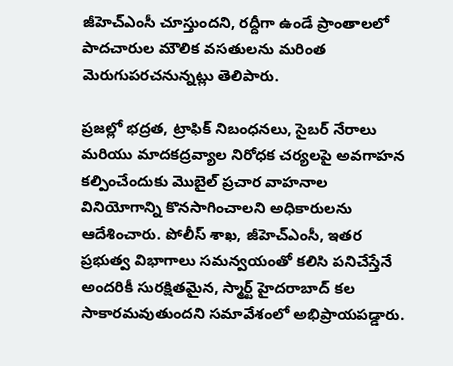జీహెచ్ఎంసీ చూస్తుందని, రద్దీగా ఉండే ప్రాంతాలలో పాదచారుల మౌలిక వసతులను మరింత మెరుగుపరచనున్నట్లు తెలిపారు.

ప్రజల్లో భద్రత, ట్రాఫిక్ నిబంధనలు, సైబర్ నేరాలు మరియు మాదకద్రవ్యాల నిరోధక చర్యలపై అవగాహన కల్పించేందుకు మొబైల్ ప్రచార వాహనాల వినియోగాన్ని కొనసాగించాలని అధికారులను ఆదేశించారు. పోలీస్ శాఖ, జీహెచ్ఎంసీ, ఇతర ప్రభుత్వ విభాగాలు సమన్వయంతో కలిసి పనిచేస్తేనే అందరికీ సురక్షితమైన, స్మార్ట్ హైదరాబాద్ కల సాకారమవుతుందని సమావేశంలో అభిప్రాయపడ్డారు.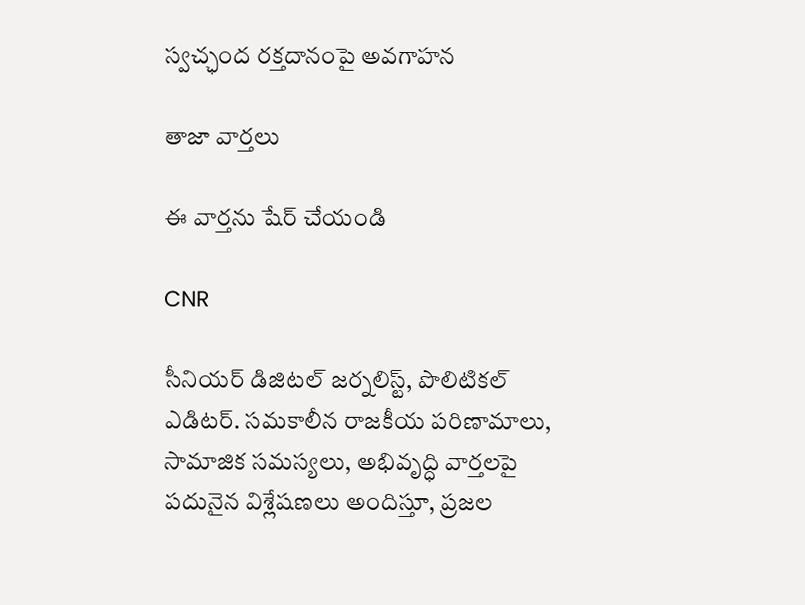స్వచ్ఛంద రక్తదానంపై అవగాహన

తాజా వార్తలు

ఈ వార్తను షేర్ చేయండి

CNR

సీనియర్ డిజిటల్ జర్నలిస్ట్, పొలిటికల్ ఎడిటర్. సమకాలీన రాజకీయ పరిణామాలు, సామాజిక సమస్యలు, అభివృద్ధి వార్తలపై పదునైన విశ్లేషణలు అందిస్తూ, ప్రజల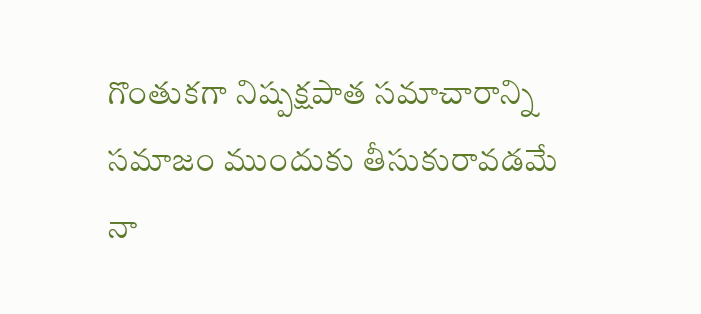గొంతుకగా నిష్పక్షపాత సమాచారాన్ని సమాజం ముందుకు తీసుకురావడమే నా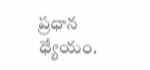ప్రధాన ధ్యేయం.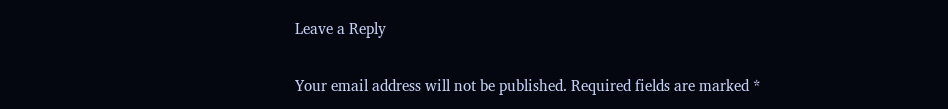Leave a Reply

Your email address will not be published. Required fields are marked *